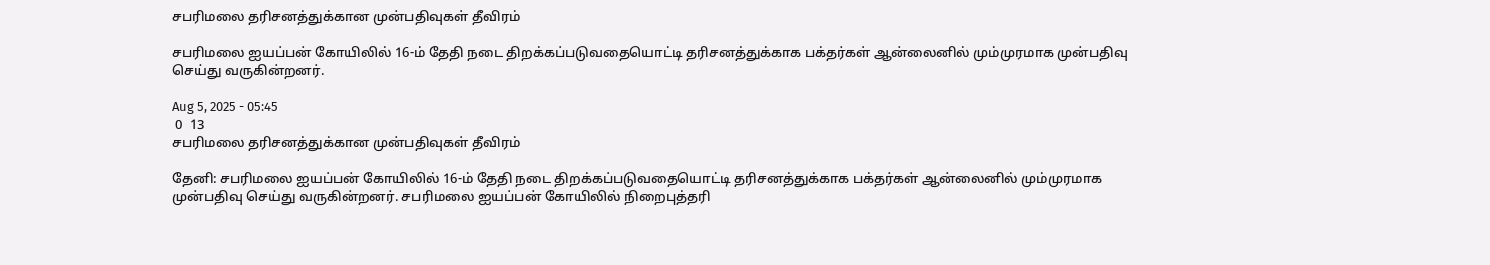சபரிமலை தரிசனத்துக்கான முன்பதிவுகள் தீவிரம்

சபரிமலை ஐயப்பன் கோயிலில் 16-ம் தேதி நடை திறக்கப்படுவதையொட்டி தரிசனத்துக்காக பக்தர்கள் ஆன்லைனில் மும்முரமாக முன்பதிவு செய்து வருகின்றனர்.

Aug 5, 2025 - 05:45
 0  13
சபரிமலை தரிசனத்துக்கான முன்பதிவுகள் தீவிரம்

தேனி: சபரிமலை ஐயப்பன் கோயிலில் 16-ம் தேதி நடை திறக்கப்படுவதையொட்டி தரிசனத்துக்காக பக்தர்கள் ஆன்லைனில் மும்முரமாக முன்பதிவு செய்து வருகின்றனர். சபரிமலை ஐயப்பன் கோயிலில் நிறைபுத்தரி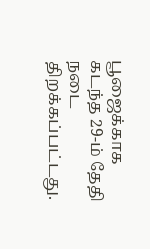பூஜைக்காக கடந்த 29-ம் தேதி நடை திறக்கப்பட்டது.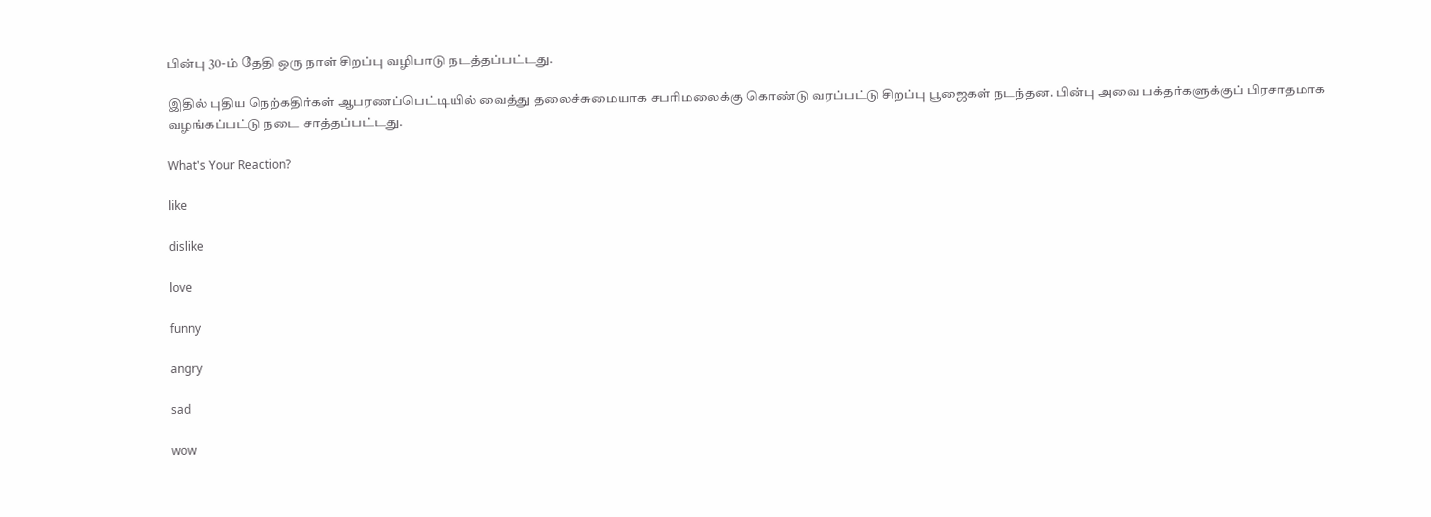பின்பு 30-ம் தேதி ஒரு நாள் சிறப்பு வழிபாடு நடத்தப்பட்டது.

இதில் புதிய நெற்கதிர்கள் ஆபரணப்பெட்டியில் வைத்து தலைச்சுமையாக சபரிமலைக்கு கொண்டு வரப்பட்டு சிறப்பு பூஜைகள் நடந்தன. பின்பு அவை பக்தர்களுக்குப் பிரசாதமாக வழங்கப்பட்டு நடை சாத்தப்பட்டது.

What's Your Reaction?

like

dislike

love

funny

angry

sad

wow